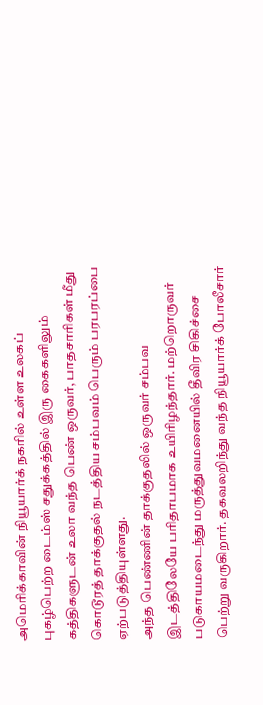அமெரிக்காவின் நியூயார்க் நகரில் உள்ள உலகப் புகழ்பெற்ற டைம்ஸ் சதுக்கத்தில் இரு கைகளிலும் கத்திகளுடன் உலா வந்த பெண் ஒருவர், பாதசாரிகள் மீது கொடூரத் தாக்குதல் நடத்திய சம்பவம் பெரும் பரபரப்பை ஏற்படுத்தியுள்ளது.
அந்த பெண்ணின் தாக்குதலில் ஒருவர் சம்பவ இடத்திலேயே பரிதாபமாக உயிரிழந்தார். மற்றொருவர் படுகாயமடைந்து மருத்துவமனையில் தீவிர சிகிச்சை பெற்று வருகிறார். தகவலறிந்து வந்த நியூயார்க் போலீசார்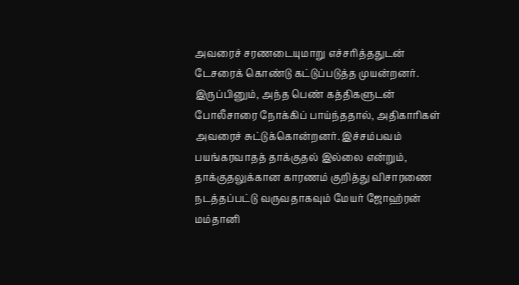அவரைச் சரணடையுமாறு எச்சரித்ததுடன் டேசரைக் கொண்டு கட்டுப்படுத்த முயன்றனர்.
இருப்பினும், அந்த பெண் கத்திகளுடன் போலீசாரை நோக்கிப் பாய்ந்ததால், அதிகாரிகள் அவரைச் சுட்டுக்கொன்றனர். இச்சம்பவம் பயங்கரவாதத் தாக்குதல் இல்லை என்றும், தாக்குதலுக்கான காரணம் குறித்து விசாரணை நடத்தப்பட்டு வருவதாகவும் மேயர் ஜோஹ்ரன் மம்தானி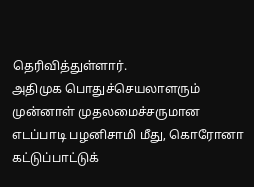தெரிவித்துள்ளார்.
அதிமுக பொதுச்செயலாளரும் முன்னாள் முதலமைச்சருமான எடப்பாடி பழனிசாமி மீது, கொரோனா கட்டுப்பாட்டுக்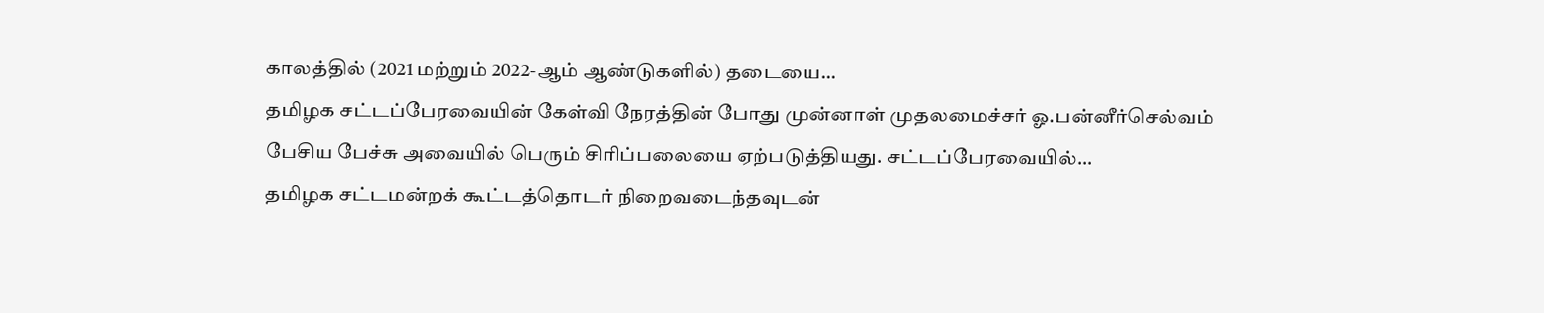காலத்தில் (2021 மற்றும் 2022-ஆம் ஆண்டுகளில்) தடையை…
தமிழக சட்டப்பேரவையின் கேள்வி நேரத்தின் போது முன்னாள் முதலமைச்சர் ஓ.பன்னீர்செல்வம் பேசிய பேச்சு அவையில் பெரும் சிரிப்பலையை ஏற்படுத்தியது. சட்டப்பேரவையில்…
தமிழக சட்டமன்றக் கூட்டத்தொடர் நிறைவடைந்தவுடன்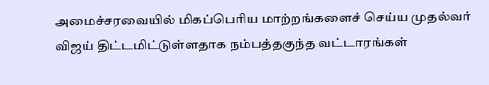அமைச்சரவையில் மிகப்பெரிய மாற்றங்களைச் செய்ய முதல்வர் விஜய் திட்டமிட்டுள்ளதாக நம்பத்தகுந்த வட்டாரங்கள்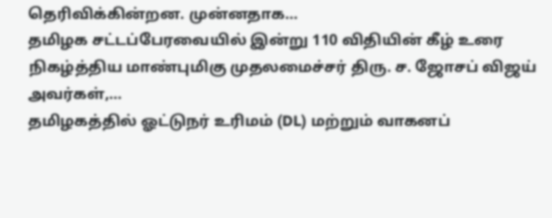தெரிவிக்கின்றன. முன்னதாக…
தமிழக சட்டப்பேரவையில் இன்று 110 விதியின் கீழ் உரை நிகழ்த்திய மாண்புமிகு முதலமைச்சர் திரு. ச. ஜோசப் விஜய் அவர்கள்,…
தமிழகத்தில் ஓட்டுநர் உரிமம் (DL) மற்றும் வாகனப்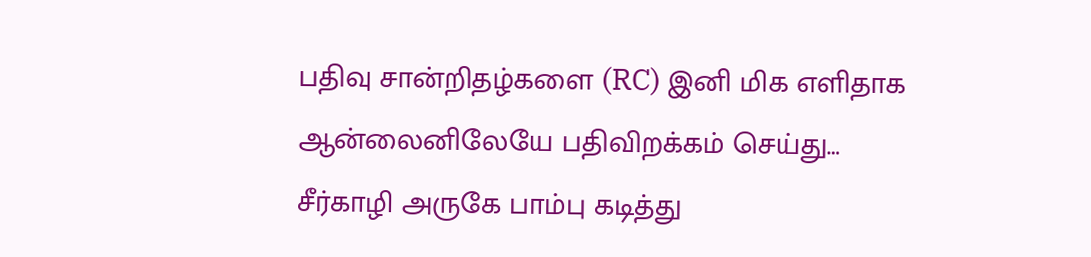பதிவு சான்றிதழ்களை (RC) இனி மிக எளிதாக ஆன்லைனிலேயே பதிவிறக்கம் செய்து…
சீர்காழி அருகே பாம்பு கடித்து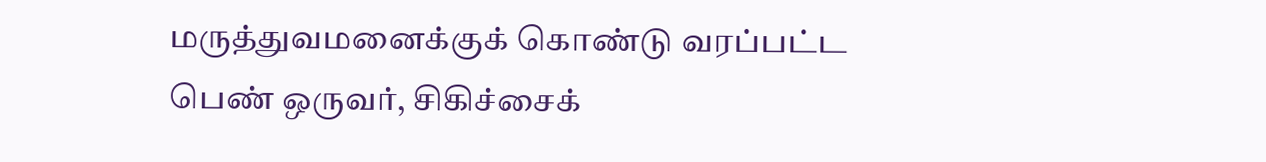மருத்துவமனைக்குக் கொண்டு வரப்பட்ட பெண் ஒருவர், சிகிச்சைக்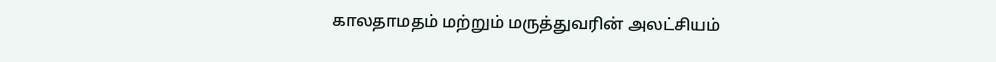காலதாமதம் மற்றும் மருத்துவரின் அலட்சியம்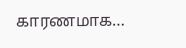காரணமாக…